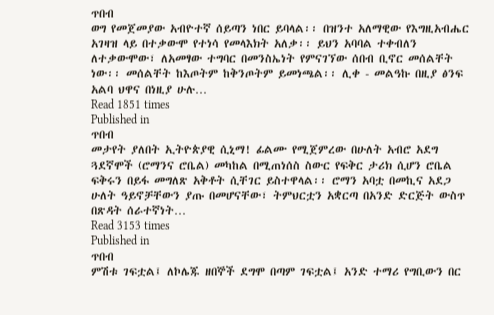ጥበብ
ወግ የመጀመያው አብዮተኛ ሰይጣን ነበር ይባላል፡፡ በዝንተ አለማዊው የእግዚአብሔር አገዛዝ ላይ በተቃውሞ የተነሳ የመላእክት አለቃ፡፡ ይህን አባባል ተቀብለን ለተቃውሞው፣ ለአመፃው ተግባር በመንስኤነት የምናገኘው ሰበብ ቢኖር መሰልቸት ነው፡፡ መሰልቸት ከእጦትም ከቅንጦትም ይመነጫል፡፡ ሊቀ - መልዓኩ በዚያ ፅንፍ አልባ ህዋና በነዚያ ሁሉ…
Read 1851 times
Published in
ጥበብ
መታየት ያለበት ኢትዮጵያዊ ሲኒማ! ፊልሙ የሚጀምረው በሁለት አብሮ አደግ ጓደኛሞች (ሮማንና ሮቤል) መካከል በሚጠነሰስ ስውር የፍቅር ታሪክ ሲሆን ሮቤል ፍቅሩን በይፋ መግለጽ አቅቶት ሲቸገር ይስተዋላል፡፡ ሮማን አባቷ በመኪና አደጋ ሁለት ዓይኖቻቸውን ያጡ በመሆናቸው፣ ትምህርቷን አቋርጣ በአንድ ድርጅት ውስጥ በጽዳት ሰራተኛነት…
Read 3153 times
Published in
ጥበብ
ምሽቱ ገፍቷል፤ ለኮሌጁ ዘበኞች ደግሞ በጣም ገፍቷል፤ አንድ ተማሪ የግቢውን በር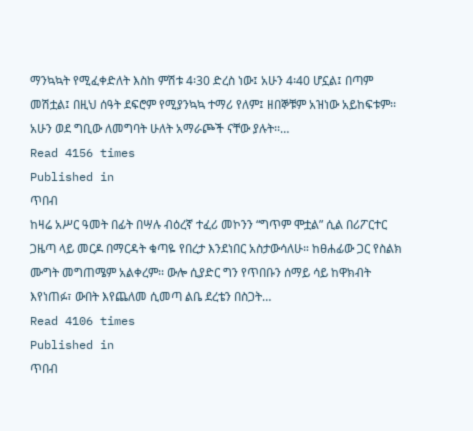ማንኳኳት የሚፈቀድለት እስከ ምሽቱ 4፡30 ድረስ ነው፤ አሁን 4፡40 ሆኗል፤ በጣም መሽቷል፤ በዚህ ሰዓት ደፍሮም የሚያንኳኳ ተማሪ የለም፤ ዘበኞቹም አዝነው አይከፍቱም፡፡ አሁን ወደ ግቢው ለመግባት ሁለት አማራጮች ናቸው ያሉት፡፡…
Read 4156 times
Published in
ጥበብ
ከዛሬ አሥር ዓመት በፊት በሣሉ ብዕረኛ ተፈሪ መኮንን “ግጥም ሞቷል” ሲል በሪፖርተር ጋዜጣ ላይ መርዶ በማርዳት ቁጣዬ የበረታ እንደነበር አስታውሳለሁ። ከፀሐፊው ጋር የስልክ ሙግት መግጠሜም አልቀረም፡፡ ውሎ ሲያድር ግን የጥበቡን ሰማይ ሳይ ከዋክብት እየነጠፉ፣ ውበት እየጨለመ ሲመጣ ልቤ ደረቴን በስጋት…
Read 4106 times
Published in
ጥበብ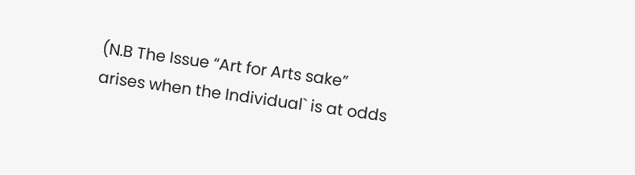(N.B The Issue “Art for Arts sake” arises when the Individual` is at odds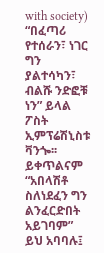with society) “በፈጣሪ የተሰራን፣ ነገር ግን ያልተሳካን፣ ብልሹ ንድፎቹ ነን” ይላል ፖስት ኢምፕሬሽኒስቱ ቫንጐ፡፡ ይቀጥልናም “አበላሽቶ ስለነደፈን ግን ልንፈርድበት አይገባም” ይህ አባባሉ፤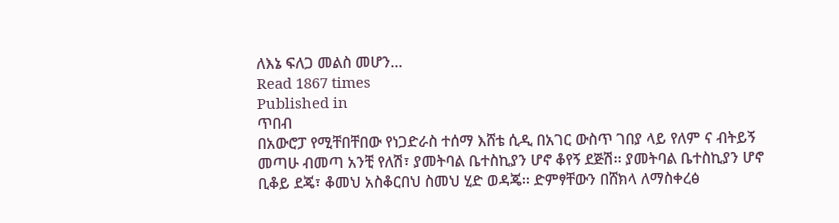ለእኔ ፍለጋ መልስ መሆን…
Read 1867 times
Published in
ጥበብ
በአውሮፓ የሚቸበቸበው የነጋድራስ ተሰማ እሸቴ ሲዲ በአገር ውስጥ ገበያ ላይ የለም ና ብትይኝ መጣሁ ብመጣ አንቺ የለሽ፣ ያመትባል ቤተስኪያን ሆኖ ቆየኝ ደጅሽ፡፡ ያመትባል ቤተስኪያን ሆኖ ቢቆይ ደጄ፣ ቆመህ አስቆርበህ ስመህ ሂድ ወዳጄ፡፡ ድምፃቸውን በሸክላ ለማስቀረፅ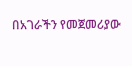በአገራችን የመጀመሪያው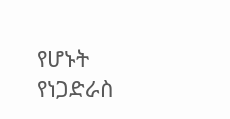የሆኑት የነጋድራስ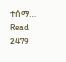ተሰማ…
Read 2479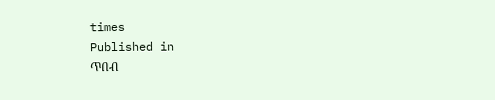times
Published in
ጥበብ